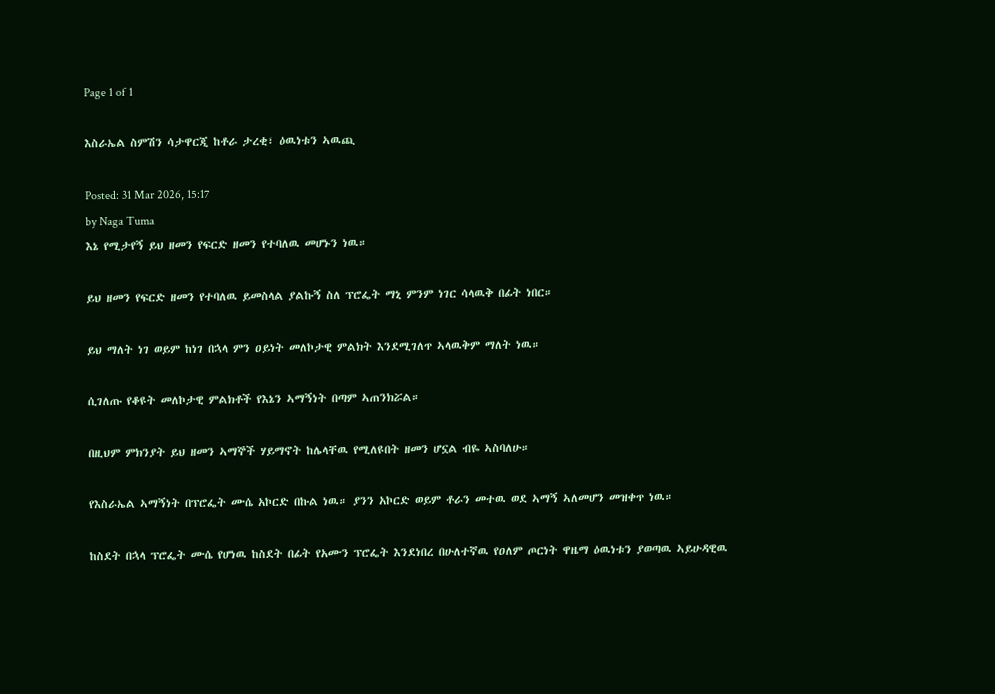Page 1 of 1

እስራኤል ስምሽን ሳታዋርጂ ከቶራ ታረቂ፣ ዕዉነቱን ኣዉጪ

Posted: 31 Mar 2026, 15:17
by Naga Tuma
እኔ የሚታየኝ ይህ ዘመን የፍርድ ዘመን የተባለዉ መሆኑን ነዉ።

ይህ ዘመን የፍርድ ዘመን የተባለዉ ይመስላል ያልኩኝ ስለ ፕሮፌት ማኒ ምንም ነገር ሳላዉቅ በፊት ነበር።

ይህ ማለት ነገ ወይም ከነገ በኋላ ምን ዐይነት መለኮታዊ ምልክት እንደሚገለጥ ኣላዉቅም ማለት ነዉ።

ሲገለጡ የቆዩት መለኮታዊ ምልክቶች የእኔን ኣማኝነት በጣም ኣጠንክሯል።

በዚህም ምክንያት ይህ ዘመን ኣማኞች ሃይማኖት ከሌላቸዉ የሚለዩበት ዘመን ሆኗል ብዬ ኣስባለሁ።

የእስራኤል ኣማኝነት በፕሮፌት ሙሴ አኮርድ በኩል ነዉ። ያንን አኮርድ ወይም ቶራን መተዉ ወደ ኣማኝ ኣለመሆን መዝቀጥ ነዉ።

ከስደት በኋላ ፕሮፌት ሙሴ የሆነዉ ከስደት በፊት የአሙን ፕሮፌት እንደነበረ በሁለተኛዉ የዐለም ጦርነት ዋዜማ ዕዉነቱን ያወጣዉ ኣይሁዳዊዉ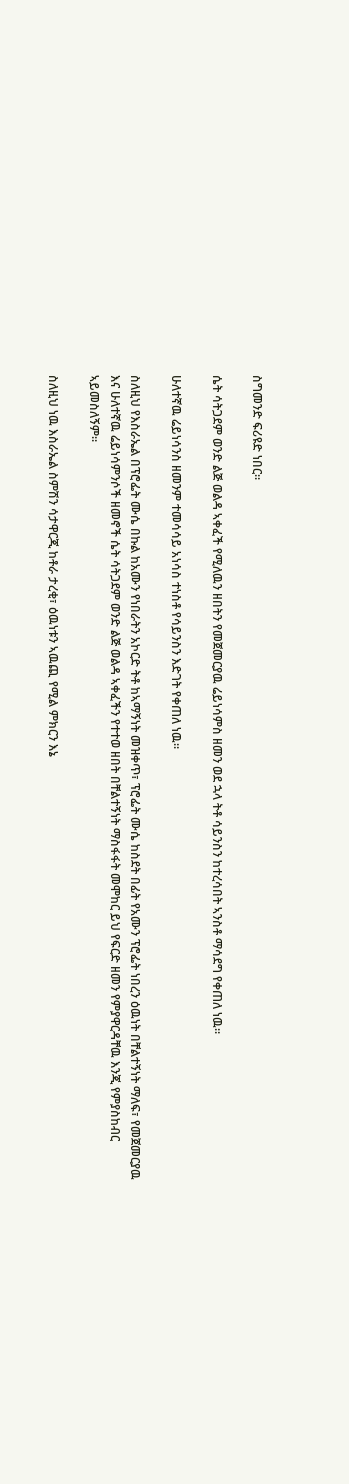ስግመንድ ፍሪዩድ ነበር።

ሴት ሳትጋደም ወንድ ልጅ ወልዳ ኣቀፈች የሚለዉን ዘበትን የመጀመርያዉ ሬይነሳምስ ዘመን ወደ ኋላ ትቶ ሳይንስን ከተረሳበት ኣንስቶ ማሳደግ የቀጠለ ነዉ።

ሁለተኛዉ ሬይነሳንስ ዘመንም ተመሳሳይ አነሳስ ተነስቶ የሳይንስን እድገት የቀጠለ ነዉ።

ስለዚህ የእስራኤል በፕሮፌት ሙሴ በኩል ከአሙን የነበራትን አኮርድ ትቶ ከኣማኝነት መዝቀጥ፣ ፕሮፌት ሙሴ ከስደት በፊት የአሙን ፕሮፌት ነበረን ዕዉነት በቸልተኝነት ማለፍ፣ የመጀመርያዉ እና ሁለተኛዉ ሬይነሳምንሶች ዘመኖች ሴት ሳትጋደም ወንድ ልጅ ወልዳ ኣቀፈችን የተተወ ዘበት በቸልተኝነት ማስፋፋት መሞከር ይህ የፍርድ ዘመን የምያዋርዳቸዉ እንጂ የምያስከብር ኣይመስለኝም።

ስለዚህ ነዉ እስራኤል ስምሽን ሳታዋርጂ ከቶራ ታረቂ፣ ዕዉነቱን ኣዉጪ የሚል ምክርን እኔ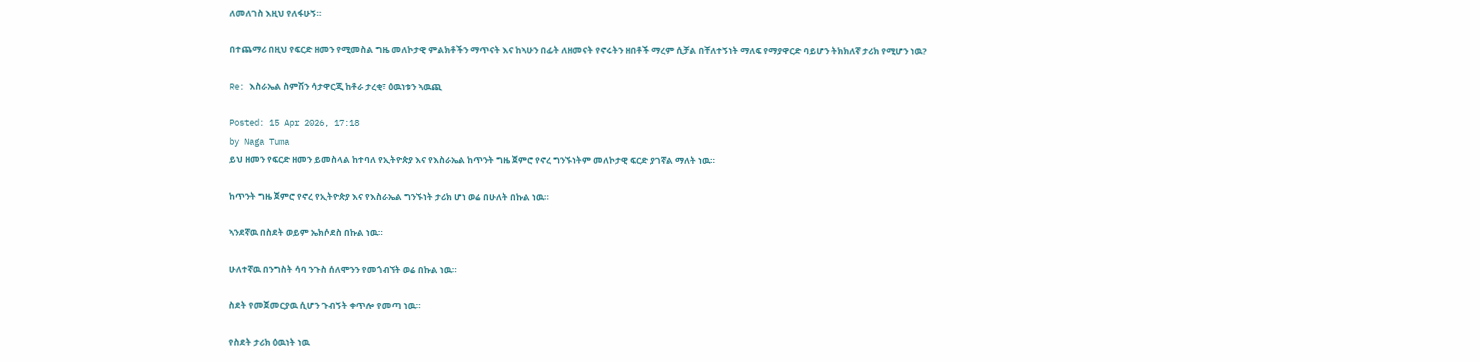ለመለገስ እዚህ የለፋሁኝ።

በተጨማሪ በዚህ የፍርድ ዘመን የሚመስል ግዜ መለኮታዊ ምልክቶችን ማጥናት እና ከኣሁን በፊት ለዘመናት የኖሩትን ዘበቶች ማረም ሲቻል በቸለተኝነት ማለፍ የማያዋርድ ባይሆን ትክክለኛ ታሪክ የሚሆን ነዉ?

Re: እስራኤል ስምሽን ሳታዋርጂ ከቶራ ታረቂ፣ ዕዉነቱን ኣዉጪ

Posted: 15 Apr 2026, 17:18
by Naga Tuma
ይህ ዘመን የፍርድ ዘመን ይመስላል ከተባለ የኢትዮጵያ እና የእስራኤል ከጥንት ግዜ ጀምሮ የኖረ ግንኙነትም መለኮታዊ ፍርድ ያገኛል ማለት ነዉ።

ከጥንት ግዜ ጀምሮ የኖረ የኢትዮጵያ እና የእስራኤል ግንኙነት ታሪክ ሆነ ወሬ በሁለት በኩል ነዉ።

ኣንደኛዉ በስደት ወይም ኤክሶደስ በኩል ነዉ።

ሁለተኛዉ በንግስት ሳባ ንጉስ ሰለሞንን የመጎብኘት ወሬ በኩል ነዉ።

ስደት የመጀመርያዉ ሲሆን ጉብኝት ቀጥሎ የመጣ ነዉ።

የስደት ታሪክ ዕዉነት ነዉ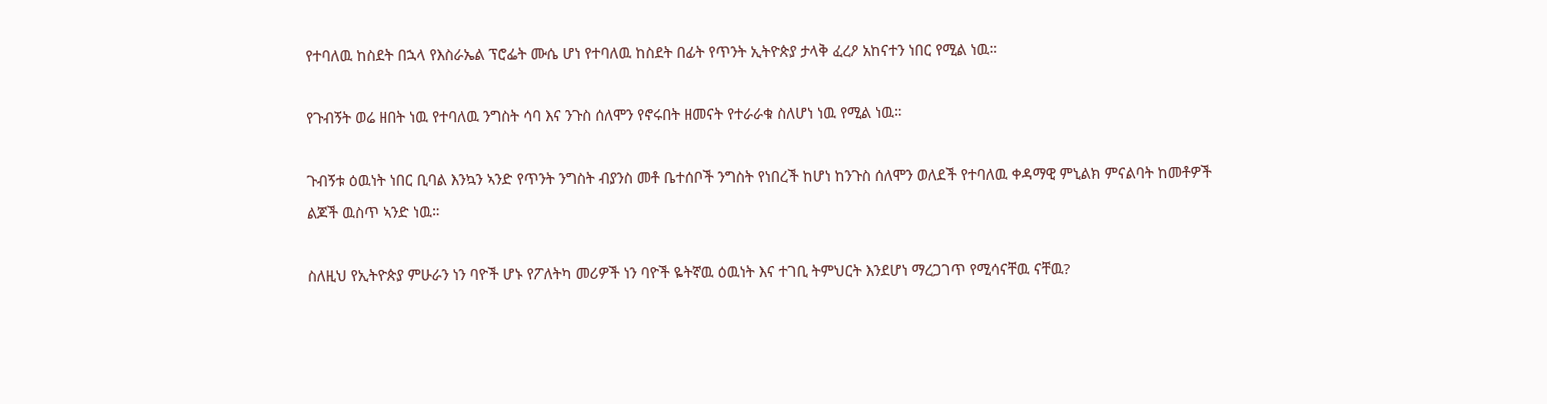የተባለዉ ከስደት በኋላ የእስራኤል ፕሮፌት ሙሴ ሆነ የተባለዉ ከስደት በፊት የጥንት ኢትዮጵያ ታላቅ ፈረዖ አከናተን ነበር የሚል ነዉ።

የጉብኝት ወሬ ዘበት ነዉ የተባለዉ ንግስት ሳባ እና ንጉስ ሰለሞን የኖሩበት ዘመናት የተራራቁ ስለሆነ ነዉ የሚል ነዉ።

ጉብኝቱ ዕዉነት ነበር ቢባል እንኳን ኣንድ የጥንት ንግስት ብያንስ መቶ ቤተሰቦች ንግስት የነበረች ከሆነ ከንጉስ ሰለሞን ወለደች የተባለዉ ቀዳማዊ ምኒልክ ምናልባት ከመቶዎች ልጆች ዉስጥ ኣንድ ነዉ።

ስለዚህ የኢትዮጵያ ምሁራን ነን ባዮች ሆኑ የፖለትካ መሪዎች ነን ባዮች ዬትኛዉ ዕዉነት እና ተገቢ ትምህርት እንደሆነ ማረጋገጥ የሚሳናቸዉ ናቸዉ?